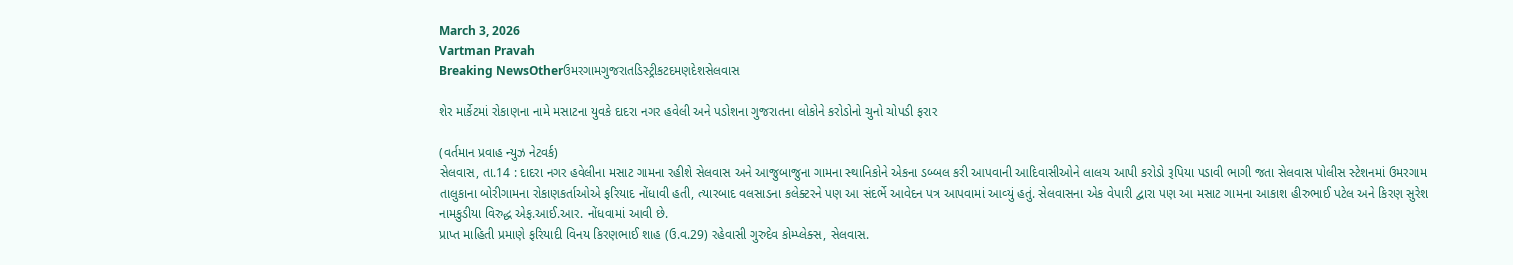March 3, 2026
Vartman Pravah
Breaking NewsOtherઉમરગામગુજરાતડિસ્ટ્રીકટદમણદેશસેલવાસ

શેર માર્કેટમાં રોકાણના નામે મસાટના યુવકે દાદરા નગર હવેલી અને પડોશના ગુજરાતના લોકોને કરોડોનો ચુનો ચોપડી ફરાર

(વર્તમાન પ્રવાહ ન્‍યુઝ નેટવર્ક)
સેલવાસ, તા.14 : દાદરા નગર હવેલીના મસાટ ગામના રહીશે સેલવાસ અને આજુબાજુના ગામના સ્‍થાનિકોને એકના ડબ્‍બલ કરી આપવાની આદિવાસીઓને લાલચ આપી કરોડો રૂપિયા પડાવી ભાગી જતા સેલવાસ પોલીસ સ્‍ટેશનમાં ઉમરગામ તાલુકાના બોરીગામના રોકાણકર્તાઓએ ફરિયાદ નોંધાવી હતી, ત્‍યારબાદ વલસાડના કલેક્‍ટરને પણ આ સંદર્ભે આવેદન પત્ર આપવામાં આવ્‍યું હતું. સેલવાસના એક વેપારી દ્વારા પણ આ મસાટ ગામના આકાશ હીરુભાઈ પટેલ અને કિરણ સુરેશ નામકુડીયા વિરુદ્ધ એફ.આઈ.આર. નોંધવામાં આવી છે.
પ્રાપ્ત માહિતી પ્રમાણે ફરિયાદી વિનય કિરણભાઈ શાહ (ઉ.વ.29) રહેવાસી ગુરુદેવ કોમ્‍પ્‍લેક્‍સ, સેલવાસ.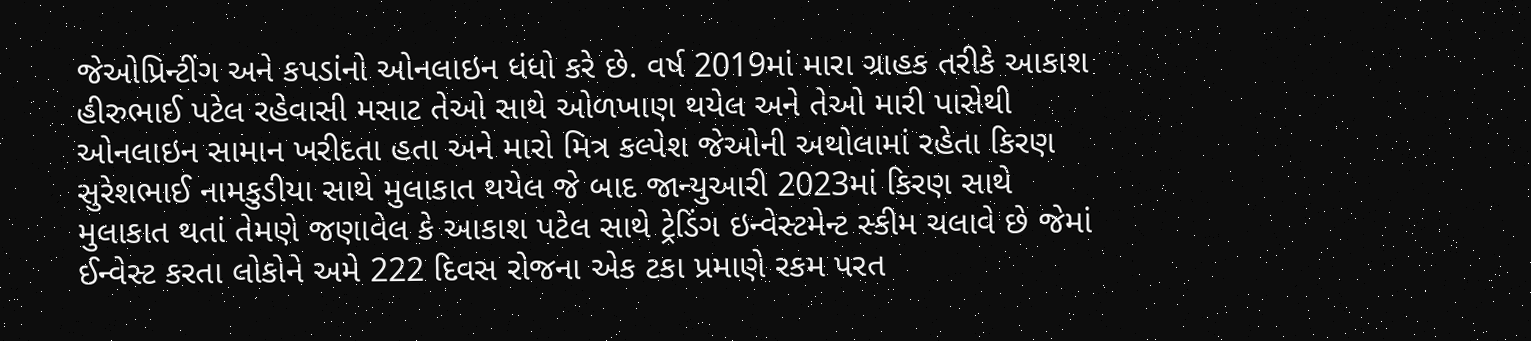જેઓપ્રિન્‍ટીંગ અને કપડાંનો ઓનલાઇન ધંધો કરે છે. વર્ષ 2019માં મારા ગ્રાહક તરીકે આકાશ હીરુભાઈ પટેલ રહેવાસી મસાટ તેઓ સાથે ઓળખાણ થયેલ અને તેઓ મારી પાસેથી ઓનલાઇન સામાન ખરીદતા હતા અને મારો મિત્ર કલ્‍પેશ જેઓની અથોલામાં રહેતા કિરણ સુરેશભાઈ નામકુડીયા સાથે મુલાકાત થયેલ જે બાદ જાન્‍યુઆરી 2023માં કિરણ સાથે મુલાકાત થતાં તેમણે જણાવેલ કે આકાશ પટેલ સાથે ટ્રેડિંગ ઇન્‍વેસ્‍ટમેન્‍ટ સ્‍કીમ ચલાવે છે જેમાં ઈન્‍વેસ્‍ટ કરતા લોકોને અમે 222 દિવસ રોજના એક ટકા પ્રમાણે રકમ પરત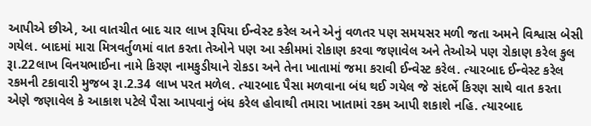આપીએ છીએ, આ વાતચીત બાદ ચાર લાખ રૂપિયા ઈન્‍વેસ્‍ટ કરેલ અને એનું વળતર પણ સમયસર મળી જતા અમને વિશ્વાસ બેસી ગયેલ. બાદમાં મારા મિત્રવર્તુળમાં વાત કરતા તેઓને પણ આ સ્‍કીમમાં રોકાણ કરવા જણાવેલ અને તેઓએ પણ રોકાણ કરેલ કુલ રૂા.22લાખ વિનયભાઈના નામે કિરણ નામકુડીયાને રોકડા અને તેના ખાતામાં જમા કરાવી ઈન્‍વેસ્‍ટ કરેલ. ત્‍યારબાદ ઈન્‍વેસ્‍ટ કરેલ રકમની ટકાવારી મુજબ રૂા.2.34 લાખ પરત મળેલ. ત્‍યારબાદ પૈસા મળવાના બંધ થઈ ગયેલ જે સંદર્ભે કિરણ સાથે વાત કરતા એણે જણાવેલ કે આકાશ પટેલે પૈસા આપવાનું બંધ કરેલ હોવાથી તમારા ખાતામાં રકમ આપી શકાશે નહિ. ત્‍યારબાદ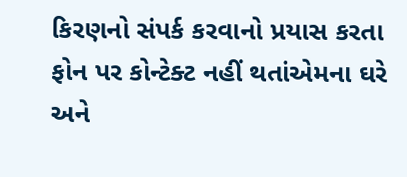કિરણનો સંપર્ક કરવાનો પ્રયાસ કરતા ફોન પર કોન્‍ટેક્‍ટ નહીં થતાંએમના ઘરે અને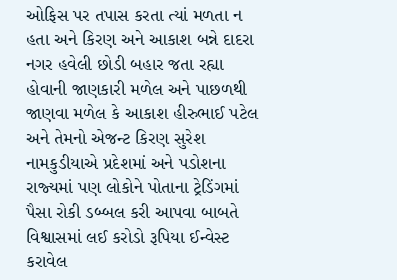ઓફિસ પર તપાસ કરતા ત્‍યાં મળતા ન હતા અને કિરણ અને આકાશ બન્ને દાદરા નગર હવેલી છોડી બહાર જતા રહ્યા હોવાની જાણકારી મળેલ અને પાછળથી જાણવા મળેલ કે આકાશ હીરુભાઈ પટેલ અને તેમનો એજન્‍ટ કિરણ સુરેશ નામકુડીયાએ પ્રદેશમાં અને પડોશના રાજ્‍યમાં પણ લોકોને પોતાના ટ્રેડિંગમાં પૈસા રોકી ડબ્‍બલ કરી આપવા બાબતે વિશ્વાસમાં લઈ કરોડો રૂપિયા ઈન્‍વેસ્‍ટ કરાવેલ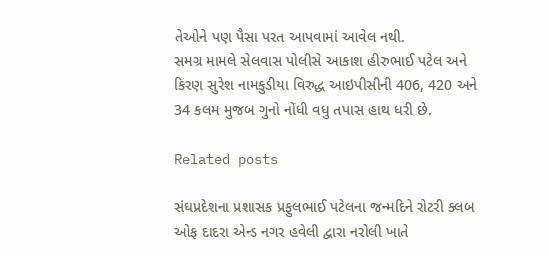તેઓને પણ પૈસા પરત આપવામાં આવેલ નથી.
સમગ્ર મામલે સેલવાસ પોલીસે આકાશ હીરુભાઈ પટેલ અને કિરણ સુરેશ નામકુડીયા વિરુદ્ધ આઇપીસીની 406, 420 અને 34 કલમ મુજબ ગુનો નોંધી વધુ તપાસ હાથ ધરી છે.

Related posts

સંઘપ્રદેશના પ્રશાસક પ્રફુલભાઈ પટેલના જન્‍મદિને રોટરી ક્‍લબ ઓફ દાદરા એન્‍ડ નગર હવેલી દ્વારા નરોલી ખાતે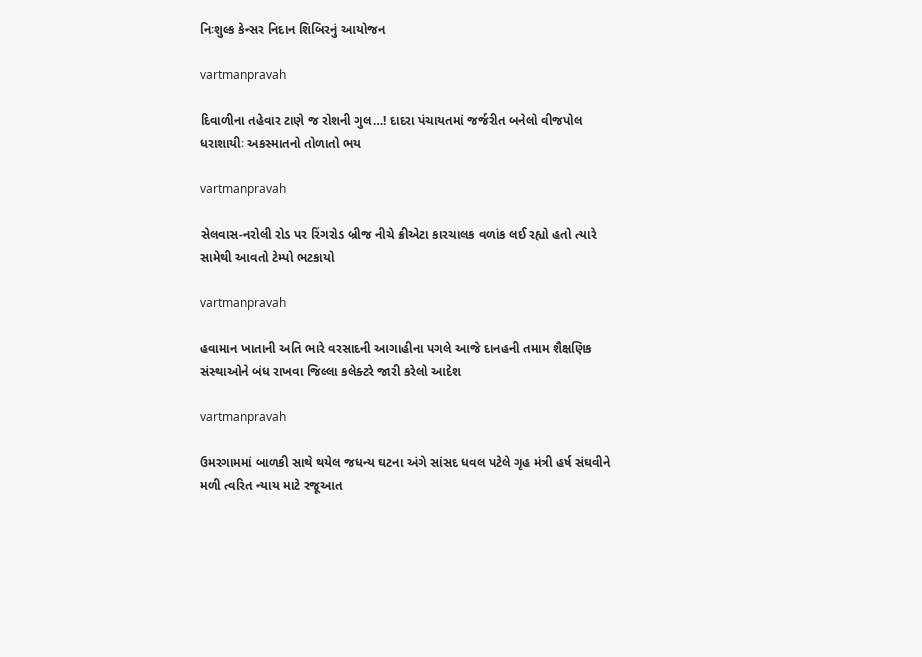નિઃશુલ્‍ક કેન્‍સર નિદાન શિબિરનું આયોજન

vartmanpravah

દિવાળીના તહેવાર ટાણે જ રોશની ગુલ…! દાદરા પંચાયતમાં જર્જરીત બનેલો વીજપોલ ધરાશાયીઃ અકસ્‍માતનો તોળાતો ભય

vartmanpravah

સેલવાસ-નરોલી રોડ પર રિંગરોડ બ્રીજ નીચે ક્રીએટા કારચાલક વળાંક લઈ રહ્યો હતો ત્‍યારે સામેથી આવતો ટેમ્‍પો ભટકાયો

vartmanpravah

હવામાન ખાતાની અતિ ભારે વરસાદની આગાહીના પગલે આજે દાનહની તમામ શૈક્ષણિક સંસ્‍થાઓને બંધ રાખવા જિલ્લા કલેક્‍ટરે જારી કરેલો આદેશ

vartmanpravah

ઉમરગામમાં બાળકી સાથે થયેલ જધન્‍ય ઘટના અંગે સાંસદ ધવલ પટેલે ગૃહ મંત્રી હર્ષ સંઘવીને મળી ત્‍વરિત ન્‍યાય માટે રજૂઆત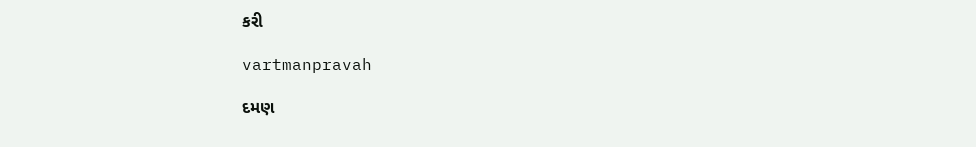કરી

vartmanpravah

દમણ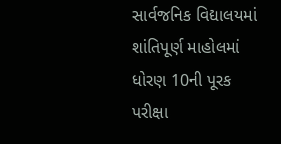સાર્વજનિક વિદ્યાલયમાં શાંતિપૂર્ણ માહોલમાં ધોરણ 10ની પૂરક પરીક્ષા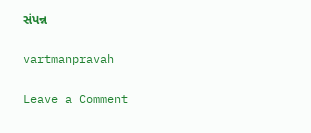સંપન્ન

vartmanpravah

Leave a Comment